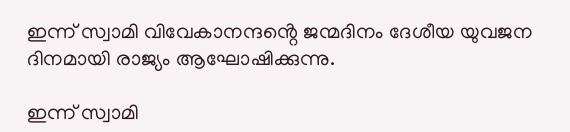ഇന്ന് സ്വാമി വിവേകാനന്ദൻ്റെ ജന്മദിനം ദേശീയ യുവജന ദിനമായി രാജ്യം ആഘോഷിക്കുന്നു.

ഇന്ന് സ്വാമി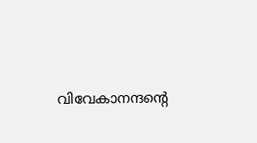വിവേകാനന്ദൻ്റെ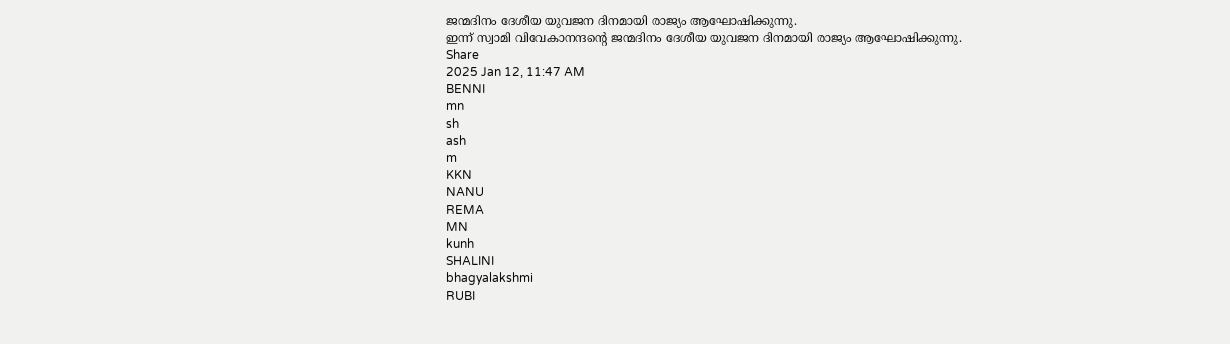ജന്മദിനം ദേശീയ യുവജന ദിനമായി രാജ്യം ആഘോഷിക്കുന്നു.
ഇന്ന് സ്വാമി വിവേകാനന്ദൻ്റെ ജന്മദിനം ദേശീയ യുവജന ദിനമായി രാജ്യം ആഘോഷിക്കുന്നു.
Share
2025 Jan 12, 11:47 AM
BENNI
mn
sh
ash
m
KKN
NANU
REMA
MN
kunh
SHALINI
bhagyalakshmi
RUBI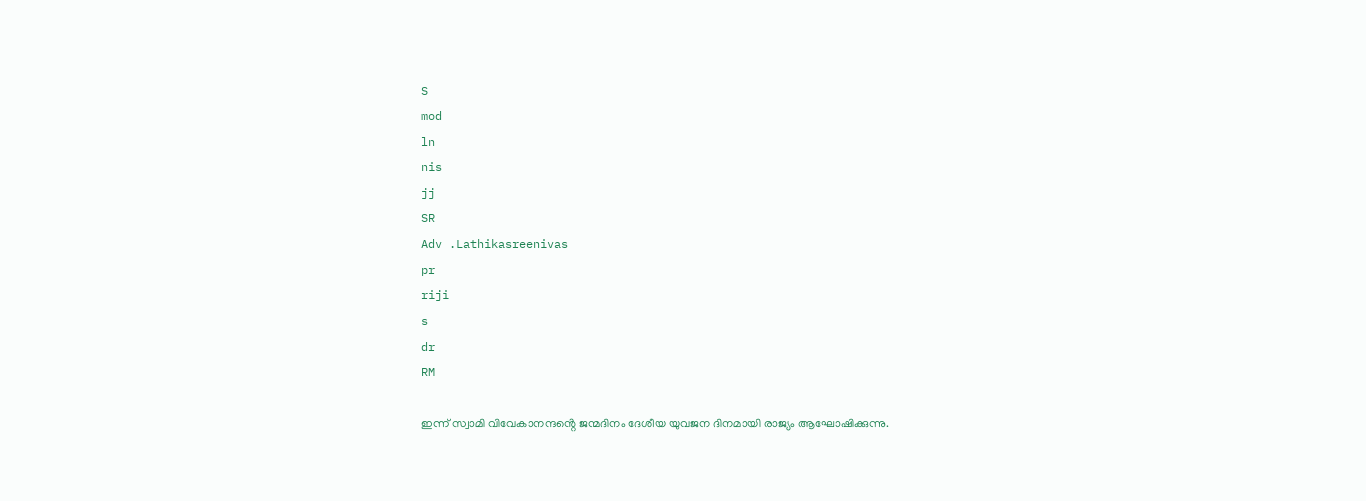S
mod
ln
nis
jj
SR
Adv .Lathikasreenivas
pr
riji
s
dr
RM

ഇന്ന് സ്വാമി വിവേകാനന്ദൻ്റെ ജന്മദിനം ദേശീയ യുവജന ദിനമായി രാജ്യം ആഘോഷിക്കുന്നു.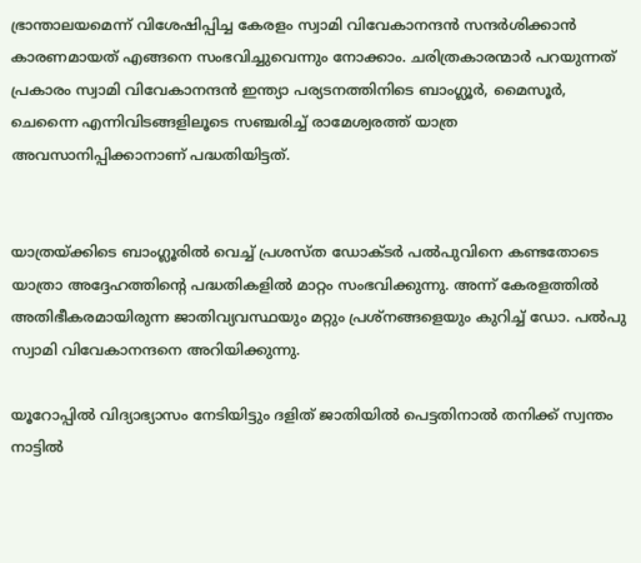ഭ്രാന്താലയമെന്ന് വിശേഷിപ്പിച്ച കേരളം സ്വാമി വിവേകാനന്ദൻ സന്ദർശിക്കാൻ കാരണമായത് എങ്ങനെ സംഭവിച്ചുവെന്നും നോക്കാം. ചരിത്രകാരന്മാർ പറയുന്നത് പ്രകാരം സ്വാമി വിവേകാനന്ദൻ ഇന്ത്യാ പര്യടനത്തിനിടെ ബാംഗ്ലൂർ, മൈസൂർ, ചെന്നൈ എന്നിവിടങ്ങളിലൂടെ സഞ്ചരിച്ച് രാമേശ്വരത്ത് യാത്ര അവസാനിപ്പിക്കാനാണ് പദ്ധതിയിട്ടത്.


യാത്രയ്ക്കിടെ ബാംഗ്ലൂരിൽ വെച്ച് പ്രശസ്ത ഡോക്ടർ പൽപുവിനെ കണ്ടതോടെ യാത്രാ അദ്ദേഹത്തിൻ്റെ പദ്ധതികളിൽ മാറ്റം സംഭവിക്കുന്നു. അന്ന് കേരളത്തിൽ അതിഭീകരമായിരുന്ന ജാതിവ്യവസ്ഥയും മറ്റും പ്രശ്നങ്ങളെയും കുറിച്ച് ഡോ. പൽപു സ്വാമി വിവേകാനന്ദനെ അറിയിക്കുന്നു.

യൂറോപ്പിൽ വിദ്യാഭ്യാസം നേടിയിട്ടും ദളിത് ജാതിയിൽ പെട്ടതിനാൽ തനിക്ക് സ്വന്തം നാട്ടിൽ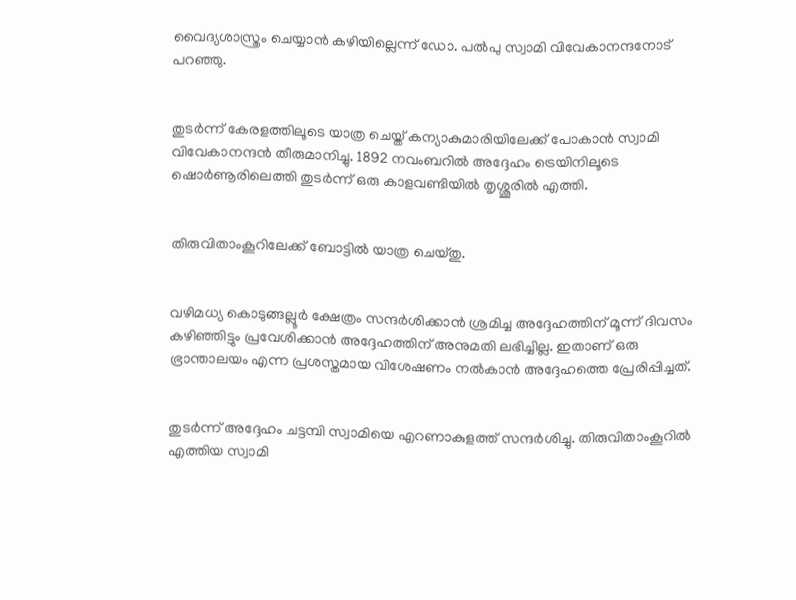വൈദ്യശാസ്ത്രം ചെയ്യാൻ കഴിയില്ലെന്ന് ഡോ. പൽപു സ്വാമി വിവേകാനന്ദനോട് പറഞ്ഞു.


തുടർന്ന് കേരളത്തിലൂടെ യാത്ര ചെയ്ത് കന്യാകുമാരിയിലേക്ക് പോകാൻ സ്വാമി വിവേകാനന്ദൻ തീരുമാനിച്ചു. 1892 നവംബറിൽ അദ്ദേഹം ട്രെയിനിലൂടെ ഷൊർണൂരിലെത്തി തുടർന്ന് ഒരു കാളവണ്ടിയിൽ തൃശ്ശൂരിൽ എത്തി.


തിരുവിതാംകൂറിലേക്ക് ബോട്ടിൽ യാത്ര ചെയ്തു.


വഴിമധ്യ കൊടുങ്ങല്ലൂർ ക്ഷേത്രം സന്ദർശിക്കാൻ ശ്രമിച്ച അദ്ദേഹത്തിന് മൂന്ന് ദിവസം കഴിഞ്ഞിട്ടും പ്രവേശിക്കാൻ അദ്ദേഹത്തിന് അനുമതി ലഭിച്ചില്ല. ഇതാണ് ഒരു ഭ്രാന്താലയം എന്ന പ്രശസ്തമായ വിശേഷണം നൽകാൻ അദ്ദേഹത്തെ പ്രേരിപ്പിച്ചത്.


തുടർന്ന് അദ്ദേഹം ചട്ടമ്പി സ്വാമിയെ എറണാകുളത്ത് സന്ദർശിച്ചു. തിരുവിതാംകൂറിൽ എത്തിയ സ്വാമി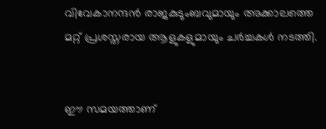വിവേകാനന്ദൻ രാജകുടുംബവുമായും അക്കാലത്തെ മറ്റ് പ്രശസ്തരായ ആളുകളുമായും ചർച്ചകൾ നടത്തി.


ഈ സമയത്താണ്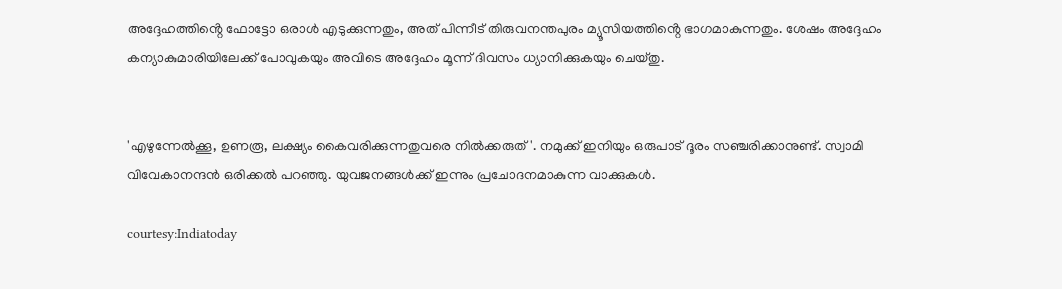അദ്ദേഹത്തിൻ്റെ ഫോട്ടോ ഒരാൾ എടുക്കുന്നതും, അത് പിന്നീട് തിരുവനന്തപുരം മ്യൂസിയത്തിൻ്റെ ഭാഗമാകുന്നതും. ശേഷം അദ്ദേഹം കന്യാകുമാരിയിലേക്ക് പോവുകയും അവിടെ അദ്ദേഹം മൂന്ന് ദിവസം ധ്യാനിക്കുകയും ചെയ്തു.


'എഴുന്നേൽക്കൂ, ഉണരൂ, ലക്ഷ്യം കൈവരിക്കുന്നതുവരെ നിൽക്കരുത്'. നമുക്ക് ഇനിയും ഒരുപാട് ദൂരം സഞ്ചരിക്കാനുണ്ട്. സ്വാമി വിവേകാനന്ദൻ ഒരിക്കൽ പറഞ്ഞു. യുവജനങ്ങൾക്ക് ഇന്നും പ്രചോദനമാകുന്ന വാക്കുകൾ.

courtesy:Indiatoday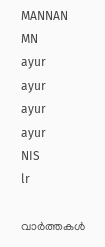MANNAN
MN
ayur
ayur
ayur
ayur
NIS
lr

വാർത്തകൾ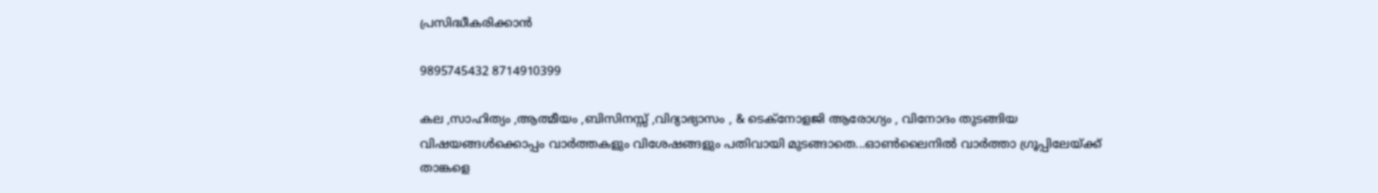പ്രസിദ്ധീകരിക്കാൻ

9895745432 8714910399

കല ,സാഹിത്യം ,ആത്മീയം ,ബിസിനസ്സ് ,വിദ്യാഭ്യാസം , & ടെക്‌നോളജി ആരോഗ്യം , വിനോദം തുടങ്ങിയ വിഷയങ്ങൾക്കൊപ്പം വാർത്തകളും വിശേഷങ്ങളും പതിവായി മുടങ്ങാതെ...ഓൺലൈനിൽ വാർത്താ ഗ്രൂപ്പിലേയ്ക്ക് താങ്കളെ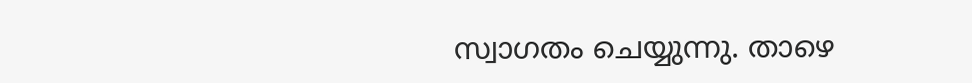സ്വാഗതം ചെയ്യുന്നു. താഴെ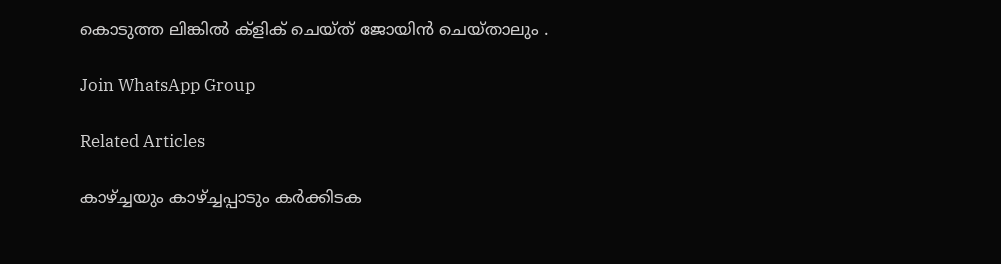കൊടുത്ത ലിങ്കിൽ ക്ളിക് ചെയ്‌ത്‌ ജോയിൻ ചെയ്‌താലും .

Join WhatsApp Group

Related Articles

കാഴ്ച്ചയും കാഴ്ച്ചപ്പാടും കർക്കിടക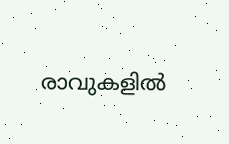രാവുകളിൽ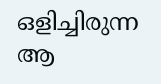ഒളിച്ചിരുന്ന ആ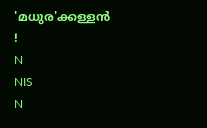'മധുര'ക്കള്ളൻ !
N
NIS
N